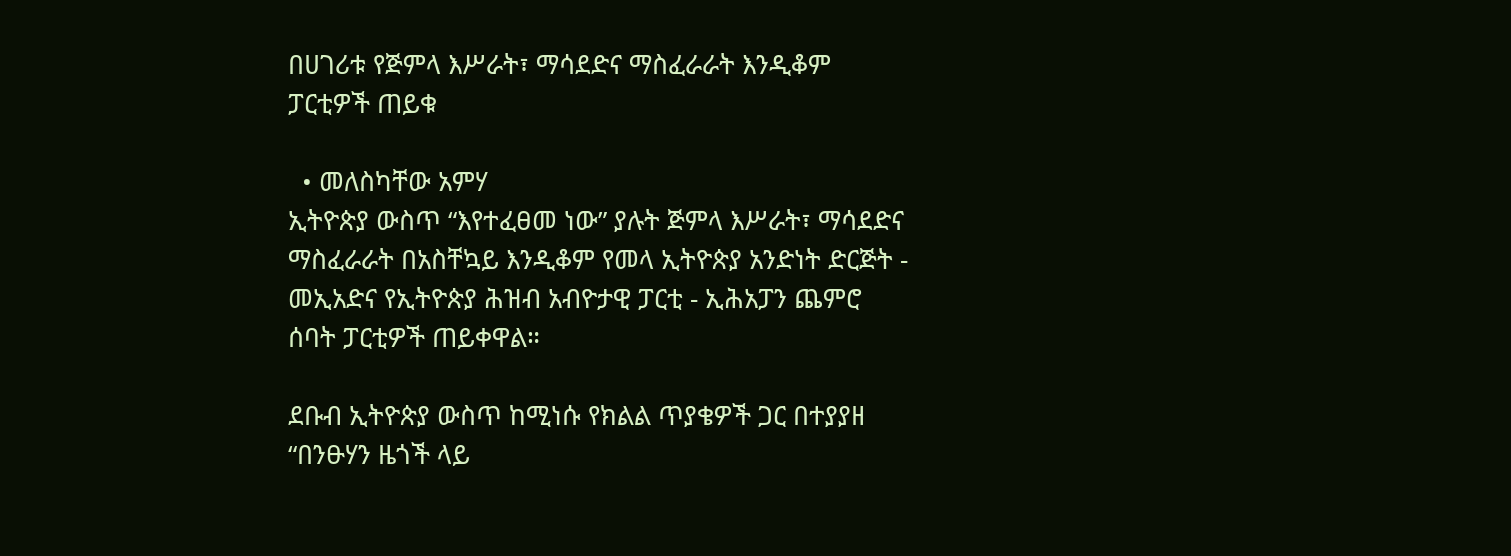በሀገሪቱ የጅምላ እሥራት፣ ማሳደድና ማስፈራራት እንዲቆም ፓርቲዎች ጠይቁ

  • መለስካቸው አምሃ
ኢትዮጵያ ውስጥ “እየተፈፀመ ነው” ያሉት ጅምላ እሥራት፣ ማሳደድና ማስፈራራት በአስቸኳይ እንዲቆም የመላ ኢትዮጵያ አንድነት ድርጅት - መኢአድና የኢትዮጵያ ሕዝብ አብዮታዊ ፓርቲ - ኢሕአፓን ጨምሮ ሰባት ፓርቲዎች ጠይቀዋል።

ደቡብ ኢትዮጵያ ውስጥ ከሚነሱ የክልል ጥያቄዎች ጋር በተያያዘ “በንፁሃን ዜጎች ላይ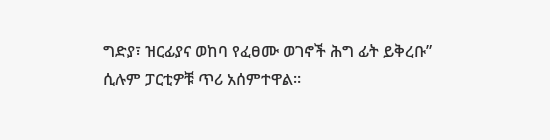ግድያ፣ ዝርፊያና ወከባ የፈፀሙ ወገኖች ሕግ ፊት ይቅረቡ” ሲሉም ፓርቲዎቹ ጥሪ አሰምተዋል።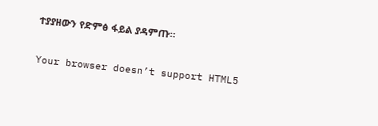ተያያዘውን የድምፅ ፋይል ያዳምጡ።

Your browser doesn’t support HTML5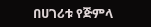በሀገሪቱ የጅምላ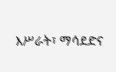እሥራት፣ ማሳደድና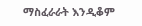ማስፈራራት እንዲቆም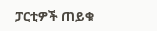ፓርቲዎች ጠይቁ